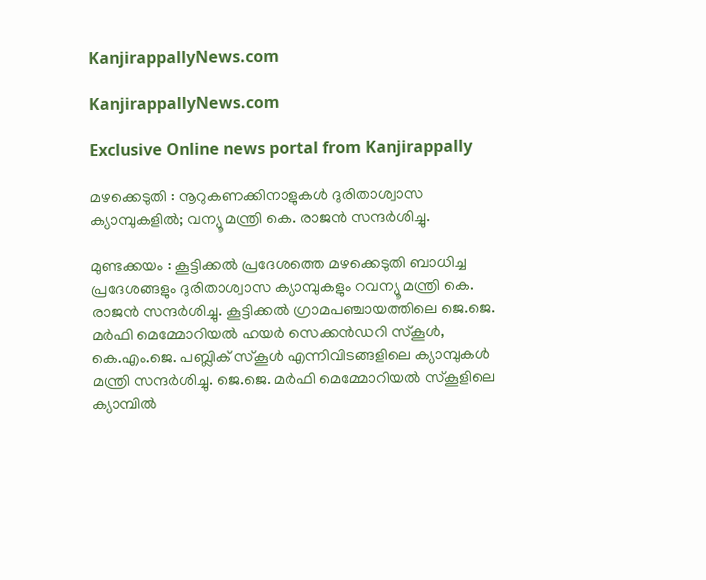KanjirappallyNews.com

KanjirappallyNews.com

Exclusive Online news portal from Kanjirappally

മഴക്കെടുതി : നൂറുകണക്കിനാളുകൾ ദുരിതാശ്വാസ ക്യാമ്പുകളിൽ; വന്യൂ മന്ത്രി കെ. രാജൻ സന്ദർശിച്ചു.

മുണ്ടക്കയം : കൂട്ടിക്കൽ പ്രദേശത്തെ മഴക്കെടുതി ബാധിച്ച പ്രദേശങ്ങളും ദുരിതാശ്വാസ ക്യാമ്പുകളും റവന്യൂ മന്ത്രി കെ. രാജൻ സന്ദർശിച്ചു. കൂട്ടിക്കൽ ഗ്രാമപഞ്ചായത്തിലെ ജെ.ജെ. മർഫി മെമ്മോറിയൽ ഹയർ സെക്കൻഡറി സ്‌കൂൾ, കെ.എം.ജെ. പബ്ലിക് സ്‌കൂൾ എന്നിവിടങ്ങളിലെ ക്യാമ്പുകൾ മന്ത്രി സന്ദർശിച്ചു. ജെ.ജെ. മർഫി മെമ്മോറിയൽ സ്‌കൂളിലെ ക്യാമ്പിൽ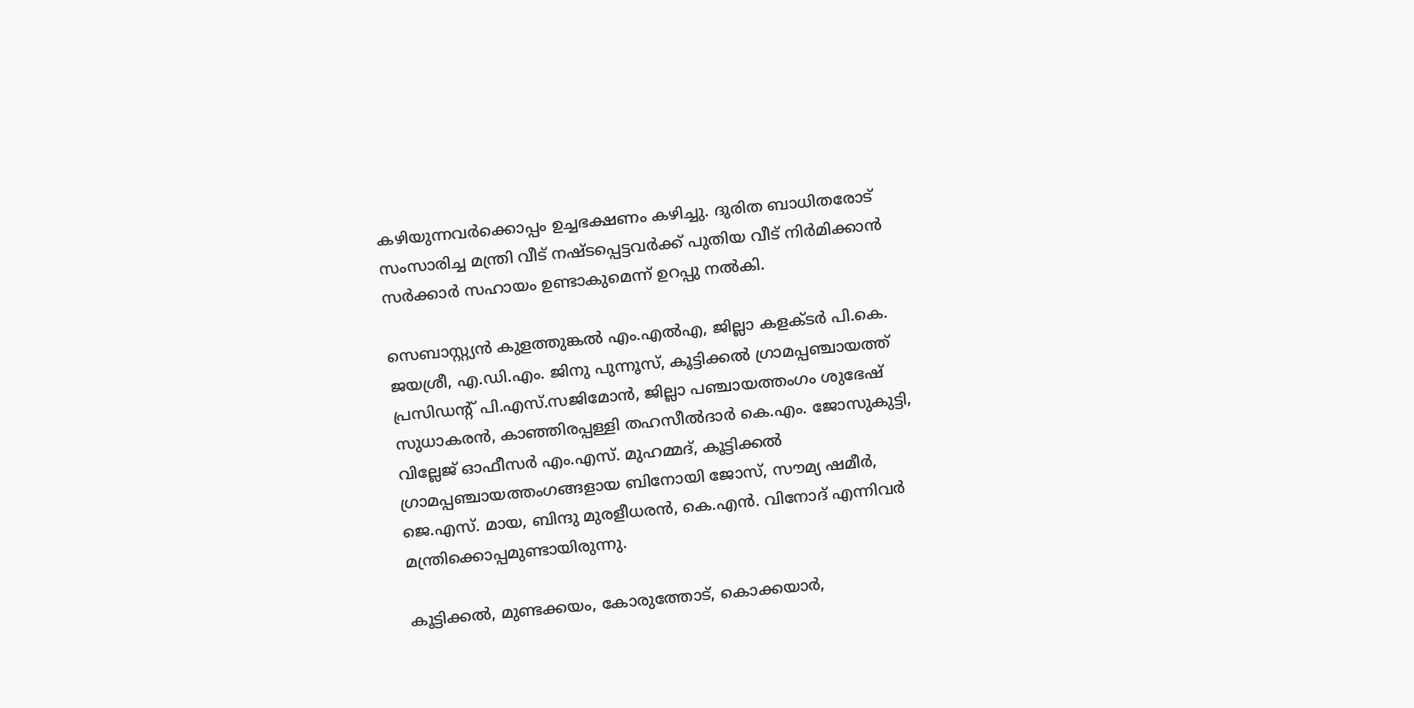കഴിയുന്നവർക്കൊപ്പം ഉച്ചഭക്ഷണം കഴിച്ചു. ദുരിത ബാധിതരോട് സംസാരിച്ച മന്ത്രി വീട് നഷ്ടപ്പെട്ടവർക്ക് പുതിയ വീട് നിർമിക്കാൻ സർക്കാർ സഹായം ഉണ്ടാകുമെന്ന് ഉറപ്പു നൽകി.

സെബാസ്റ്റ്യൻ കുളത്തുങ്കൽ എം.എൽഎ, ജില്ലാ കളക്ടർ പി.കെ. ജയശ്രീ, എ.ഡി.എം. ജിനു പുന്നൂസ്, കൂട്ടിക്കൽ ഗ്രാമപ്പഞ്ചായത്ത് പ്രസിഡന്റ് പി.എസ്.സജിമോൻ, ജില്ലാ പഞ്ചായത്തംഗം ശുഭേഷ് സുധാകരൻ, കാഞ്ഞിരപ്പള്ളി തഹസീൽദാർ കെ.എം. ജോസുകുട്ടി, വില്ലേജ് ഓഫീസർ എം.എസ്. മുഹമ്മദ്, കൂട്ടിക്കൽ ഗ്രാമപ്പഞ്ചായത്തംഗങ്ങളായ ബിനോയി ജോസ്, സൗമ്യ ഷമീർ, ജെ.എസ്. മായ, ബിന്ദു മുരളീധരൻ, കെ.എൻ. വിനോദ് എന്നിവർ മന്ത്രിക്കൊപ്പമുണ്ടായിരുന്നു.

കൂട്ടിക്കൽ, മുണ്ടക്കയം, കോരുത്തോട്, കൊക്കയാർ,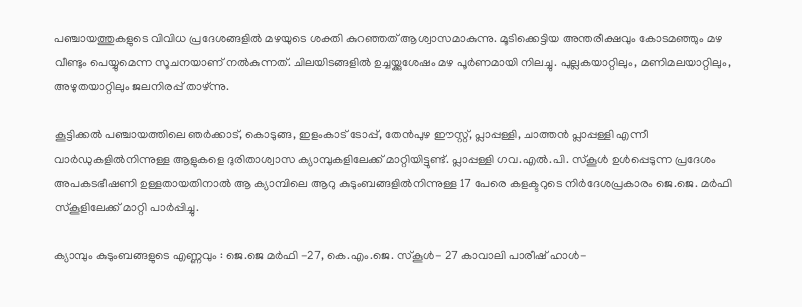പഞ്ചായത്തുകളുടെ വിവിധ പ്രദേശങ്ങളിൽ മഴയുടെ ശക്തി കുറഞ്ഞത് ആശ്വാസമാകുന്നു. മൂടിക്കെട്ടിയ അന്തരീക്ഷവും കോടമഞ്ഞും മഴ വീണ്ടും പെയ്യുമെന്ന സൂചനയാണ് നൽകുന്നത്. ചിലയിടങ്ങളിൽ ഉച്ചയ്ക്കുശേഷം മഴ പൂർണമായി നിലച്ചു. പുല്ലകയാറ്റിലും, മണിമലയാറ്റിലും, അഴുതയാറ്റിലും ജലനിരപ്പ് താഴ്ന്നു.

കൂട്ടിക്കൽ പഞ്ചായത്തിലെ ഞർക്കാട്, കൊടുങ്ങ, ഇളംകാട് ടോപ്പ്, തേൻപുഴ ഈസ്റ്റ്, പ്ലാപ്പള്ളി, ചാത്തൻ പ്ലാപ്പള്ളി എന്നീ വാർഡുകളിൽനിന്നുള്ള ആളുകളെ ദുരിതാശ്വാസ ക്യാമ്പുകളിലേക്ക് മാറ്റിയിട്ടുണ്ട്. പ്ലാപ്പള്ളി ഗവ.എൽ.പി. സ്കൂൾ ഉൾപ്പെടുന്ന പ്രദേശം അപകടഭീഷണി ഉള്ളതായതിനാൽ ആ ക്യാമ്പിലെ ആറു കുടുംബങ്ങളിൽനിന്നുള്ള 17 പേരെ കളക്ടറുടെ നിർദേശപ്രകാരം ജെ.ജെ. മർഫി സ്കൂളിലേക്ക് മാറ്റി പാർപ്പിച്ചു.

ക്യാമ്പും കുടുംബങ്ങളുടെ എണ്ണവും : ജെ.ജെ മർഫി -27, കെ.എം.ജെ. സ്കൂൾ- 27 കാവാലി പാരീഷ് ഹാൾ-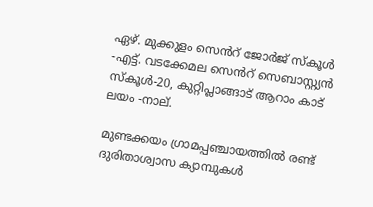ഏഴ്‌. മുക്കുളം സെൻറ് ജോർജ് സ്കൂൾ -എട്ട്‌. വടക്കേമല സെൻറ് സെബാസ്റ്റ്യൻ സ്കൂൾ-20, കുറ്റിപ്ലാങ്ങാട് ആറാം കാട് ലയം -നാല്‌.

മുണ്ടക്കയം ഗ്രാമപ്പഞ്ചായത്തിൽ രണ്ട് ദുരിതാശ്വാസ ക്യാമ്പുകൾ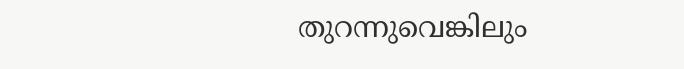തുറന്നുവെങ്കിലും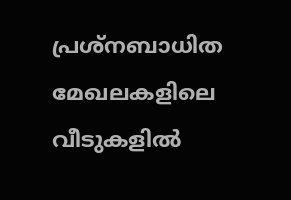പ്രശ്നബാധിത മേഖലകളിലെ വീടുകളിൽ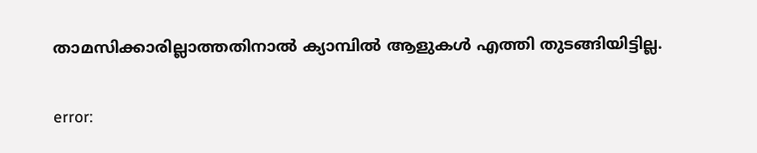താമസിക്കാരില്ലാത്തതിനാൽ ക്യാമ്പിൽ ആളുകൾ എത്തി തുടങ്ങിയിട്ടില്ല.

error: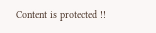Content is protected !!